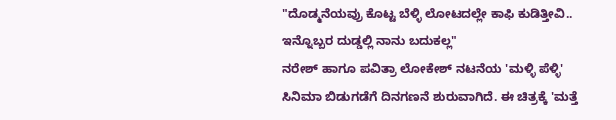"ದೊಡ್ಮನೆಯವ್ರು ಕೊಟ್ಟ ಬೆಳ್ಳಿ ಲೋಟದಲ್ಲೇ ಕಾಫಿ ಕುಡಿತ್ತೀವಿ.. ಇನ್ನೊಬ್ಬರ ದುಡ್ಡಲ್ಲಿ ನಾನು ಬದುಕಲ್ಲ"
ನರೇಶ್ ಹಾಗೂ ಪವಿತ್ರಾ ಲೋಕೇಶ್ ನಟನೆಯ 'ಮಳ್ಳಿ ಪೆಳ್ಳಿ' ಸಿನಿಮಾ ಬಿಡುಗಡೆಗೆ ದಿನಗಣನೆ ಶುರುವಾಗಿದೆ. ಈ ಚಿತ್ರಕ್ಕೆ 'ಮತ್ತೆ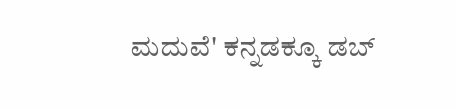ಮದುವೆ' ಕನ್ನಡಕ್ಕೂ ಡಬ್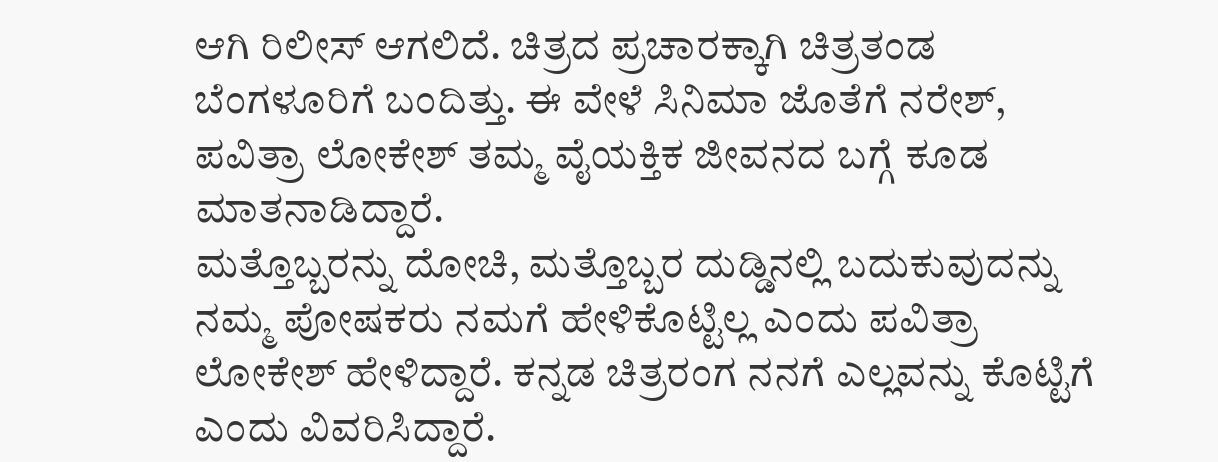ಆಗಿ ರಿಲೀಸ್ ಆಗಲಿದೆ. ಚಿತ್ರದ ಪ್ರಚಾರಕ್ಕಾಗಿ ಚಿತ್ರತಂಡ ಬೆಂಗಳೂರಿಗೆ ಬಂದಿತ್ತು. ಈ ವೇಳೆ ಸಿನಿಮಾ ಜೊತೆಗೆ ನರೇಶ್, ಪವಿತ್ರಾ ಲೋಕೇಶ್ ತಮ್ಮ ವೈಯಕ್ತಿಕ ಜೀವನದ ಬಗ್ಗೆ ಕೂಡ ಮಾತನಾಡಿದ್ದಾರೆ.
ಮತ್ತೊಬ್ಬರನ್ನು ದೋಚಿ, ಮತ್ತೊಬ್ಬರ ದುಡ್ಡಿನಲ್ಲಿ ಬದುಕುವುದನ್ನು ನಮ್ಮ ಪೋಷಕರು ನಮಗೆ ಹೇಳಿಕೊಟ್ಟಿಲ್ಲ ಎಂದು ಪವಿತ್ರಾ ಲೋಕೇಶ್ ಹೇಳಿದ್ದಾರೆ. ಕನ್ನಡ ಚಿತ್ರರಂಗ ನನಗೆ ಎಲ್ಲವನ್ನು ಕೊಟ್ಟಿಗೆ ಎಂದು ವಿವರಿಸಿದ್ದಾರೆ.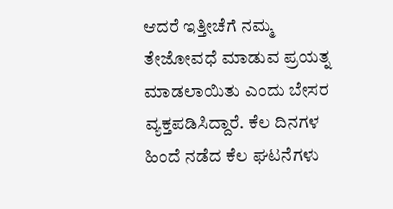ಆದರೆ ಇತ್ತೀಚೆಗೆ ನಮ್ಮ ತೇಜೋವಧೆ ಮಾಡುವ ಪ್ರಯತ್ನ ಮಾಡಲಾಯಿತು ಎಂದು ಬೇಸರ ವ್ಯಕ್ತಪಡಿಸಿದ್ದಾರೆ. ಕೆಲ ದಿನಗಳ ಹಿಂದೆ ನಡೆದ ಕೆಲ ಘಟನೆಗಳು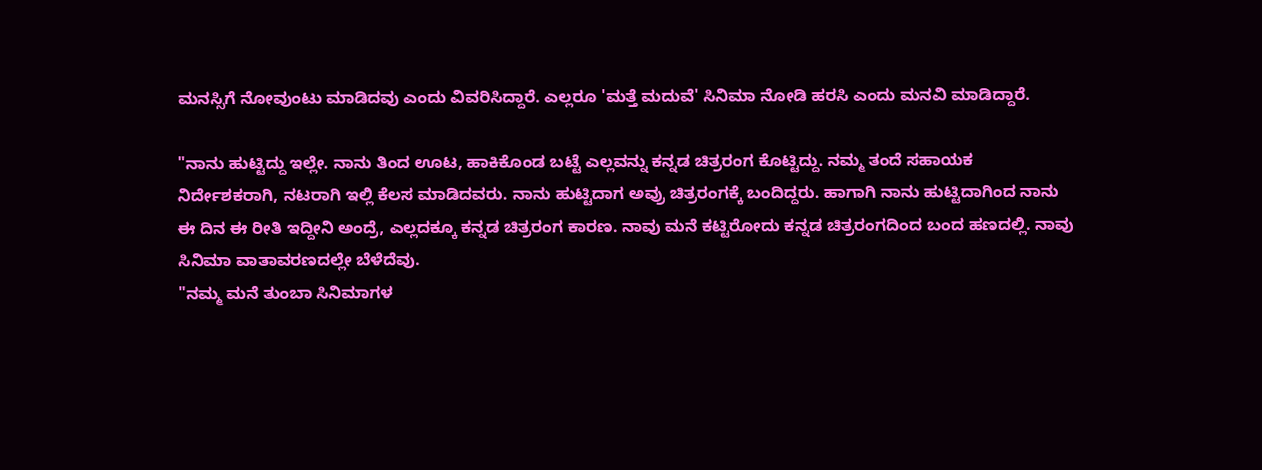ಮನಸ್ಸಿಗೆ ನೋವುಂಟು ಮಾಡಿದವು ಎಂದು ವಿವರಿಸಿದ್ದಾರೆ. ಎಲ್ಲರೂ 'ಮತ್ತೆ ಮದುವೆ' ಸಿನಿಮಾ ನೋಡಿ ಹರಸಿ ಎಂದು ಮನವಿ ಮಾಡಿದ್ದಾರೆ.

"ನಾನು ಹುಟ್ಟಿದ್ದು ಇಲ್ಲೇ. ನಾನು ತಿಂದ ಊಟ, ಹಾಕಿಕೊಂಡ ಬಟ್ಟೆ ಎಲ್ಲವನ್ನು ಕನ್ನಡ ಚಿತ್ರರಂಗ ಕೊಟ್ಟಿದ್ದು. ನಮ್ಮ ತಂದೆ ಸಹಾಯಕ ನಿರ್ದೇಶಕರಾಗಿ, ನಟರಾಗಿ ಇಲ್ಲಿ ಕೆಲಸ ಮಾಡಿದವರು. ನಾನು ಹುಟ್ಟಿದಾಗ ಅವ್ರು ಚಿತ್ರರಂಗಕ್ಕೆ ಬಂದಿದ್ದರು. ಹಾಗಾಗಿ ನಾನು ಹುಟ್ಟಿದಾಗಿಂದ ನಾನು ಈ ದಿನ ಈ ರೀತಿ ಇದ್ದೀನಿ ಅಂದ್ರೆ, ಎಲ್ಲದಕ್ಕೂ ಕನ್ನಡ ಚಿತ್ರರಂಗ ಕಾರಣ. ನಾವು ಮನೆ ಕಟ್ಟಿರೋದು ಕನ್ನಡ ಚಿತ್ರರಂಗದಿಂದ ಬಂದ ಹಣದಲ್ಲಿ. ನಾವು ಸಿನಿಮಾ ವಾತಾವರಣದಲ್ಲೇ ಬೆಳೆದೆವು.
"ನಮ್ಮ ಮನೆ ತುಂಬಾ ಸಿನಿಮಾಗಳ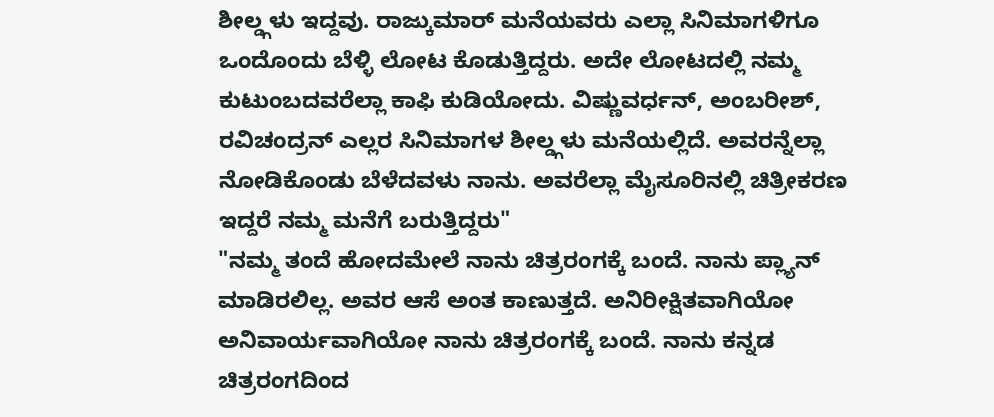ಶೀಲ್ಡ್ಗಳು ಇದ್ದವು. ರಾಜ್ಕುಮಾರ್ ಮನೆಯವರು ಎಲ್ಲಾ ಸಿನಿಮಾಗಳಿಗೂ ಒಂದೊಂದು ಬೆಳ್ಳಿ ಲೋಟ ಕೊಡುತ್ತಿದ್ದರು. ಅದೇ ಲೋಟದಲ್ಲಿ ನಮ್ಮ ಕುಟುಂಬದವರೆಲ್ಲಾ ಕಾಫಿ ಕುಡಿಯೋದು. ವಿಷ್ಣುವರ್ಧನ್, ಅಂಬರೀಶ್, ರವಿಚಂದ್ರನ್ ಎಲ್ಲರ ಸಿನಿಮಾಗಳ ಶೀಲ್ಡ್ಗಳು ಮನೆಯಲ್ಲಿದೆ. ಅವರನ್ನೆಲ್ಲಾ ನೋಡಿಕೊಂಡು ಬೆಳೆದವಳು ನಾನು. ಅವರೆಲ್ಲಾ ಮೈಸೂರಿನಲ್ಲಿ ಚಿತ್ರೀಕರಣ ಇದ್ದರೆ ನಮ್ಮ ಮನೆಗೆ ಬರುತ್ತಿದ್ದರು"
"ನಮ್ಮ ತಂದೆ ಹೋದಮೇಲೆ ನಾನು ಚಿತ್ರರಂಗಕ್ಕೆ ಬಂದೆ. ನಾನು ಪ್ಲ್ಯಾನ್ ಮಾಡಿರಲಿಲ್ಲ. ಅವರ ಆಸೆ ಅಂತ ಕಾಣುತ್ತದೆ. ಅನಿರೀಕ್ಷಿತವಾಗಿಯೋ ಅನಿವಾರ್ಯವಾಗಿಯೋ ನಾನು ಚಿತ್ರರಂಗಕ್ಕೆ ಬಂದೆ. ನಾನು ಕನ್ನಡ ಚಿತ್ರರಂಗದಿಂದ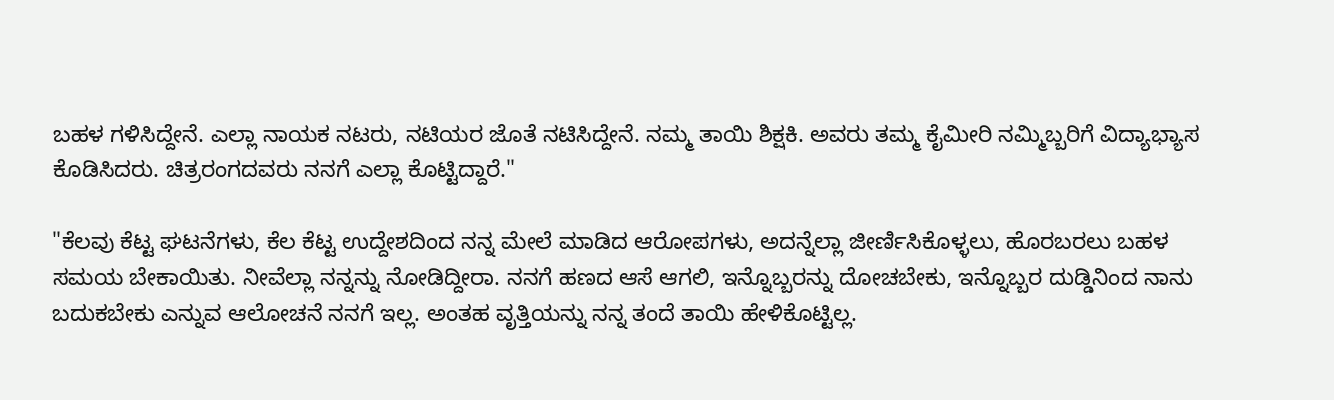ಬಹಳ ಗಳಿಸಿದ್ದೇನೆ. ಎಲ್ಲಾ ನಾಯಕ ನಟರು, ನಟಿಯರ ಜೊತೆ ನಟಿಸಿದ್ದೇನೆ. ನಮ್ಮ ತಾಯಿ ಶಿಕ್ಷಕಿ. ಅವರು ತಮ್ಮ ಕೈಮೀರಿ ನಮ್ಮಿಬ್ಬರಿಗೆ ವಿದ್ಯಾಭ್ಯಾಸ ಕೊಡಿಸಿದರು. ಚಿತ್ರರಂಗದವರು ನನಗೆ ಎಲ್ಲಾ ಕೊಟ್ಟಿದ್ದಾರೆ."

"ಕೆಲವು ಕೆಟ್ಟ ಘಟನೆಗಳು, ಕೆಲ ಕೆಟ್ಟ ಉದ್ದೇಶದಿಂದ ನನ್ನ ಮೇಲೆ ಮಾಡಿದ ಆರೋಪಗಳು, ಅದನ್ನೆಲ್ಲಾ ಜೀರ್ಣಿಸಿಕೊಳ್ಳಲು, ಹೊರಬರಲು ಬಹಳ ಸಮಯ ಬೇಕಾಯಿತು. ನೀವೆಲ್ಲಾ ನನ್ನನ್ನು ನೋಡಿದ್ದೀರಾ. ನನಗೆ ಹಣದ ಆಸೆ ಆಗಲಿ, ಇನ್ನೊಬ್ಬರನ್ನು ದೋಚಬೇಕು, ಇನ್ನೊಬ್ಬರ ದುಡ್ಡಿನಿಂದ ನಾನು ಬದುಕಬೇಕು ಎನ್ನುವ ಆಲೋಚನೆ ನನಗೆ ಇಲ್ಲ. ಅಂತಹ ವೃತ್ತಿಯನ್ನು ನನ್ನ ತಂದೆ ತಾಯಿ ಹೇಳಿಕೊಟ್ಟಿಲ್ಲ.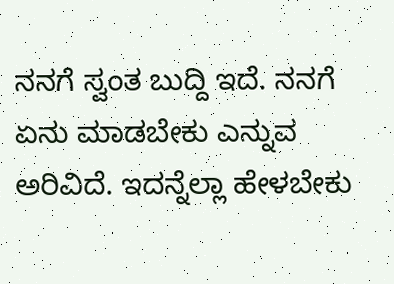ನನಗೆ ಸ್ವಂತ ಬುದ್ದಿ ಇದೆ. ನನಗೆ ಏನು ಮಾಡಬೇಕು ಎನ್ನುವ ಅರಿವಿದೆ. ಇದನ್ನೆಲ್ಲಾ ಹೇಳಬೇಕು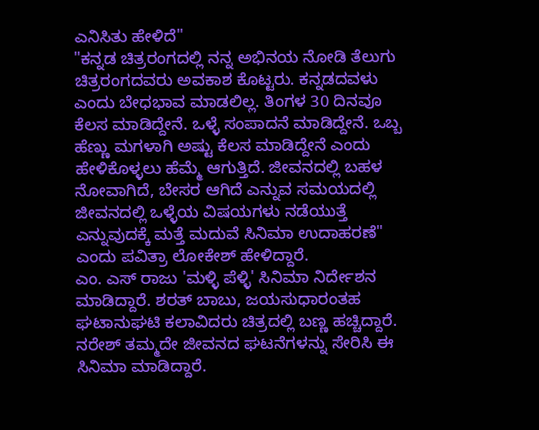ಎನಿಸಿತು ಹೇಳಿದೆ"
"ಕನ್ನಡ ಚಿತ್ರರಂಗದಲ್ಲಿ ನನ್ನ ಅಭಿನಯ ನೋಡಿ ತೆಲುಗು ಚಿತ್ರರಂಗದವರು ಅವಕಾಶ ಕೊಟ್ಟರು. ಕನ್ನಡದವಳು ಎಂದು ಬೇಧಭಾವ ಮಾಡಲಿಲ್ಲ. ತಿಂಗಳ 30 ದಿನವೂ ಕೆಲಸ ಮಾಡಿದ್ದೇನೆ. ಒಳ್ಳೆ ಸಂಪಾದನೆ ಮಾಡಿದ್ದೇನೆ. ಒಬ್ಬ ಹೆಣ್ಣು ಮಗಳಾಗಿ ಅಷ್ಟು ಕೆಲಸ ಮಾಡಿದ್ದೇನೆ ಎಂದು ಹೇಳಿಕೊಳ್ಳಲು ಹೆಮ್ಮೆ ಆಗುತ್ತಿದೆ. ಜೀವನದಲ್ಲಿ ಬಹಳ ನೋವಾಗಿದೆ, ಬೇಸರ ಆಗಿದೆ ಎನ್ನುವ ಸಮಯದಲ್ಲಿ ಜೀವನದಲ್ಲಿ ಒಳ್ಳೆಯ ವಿಷಯಗಳು ನಡೆಯುತ್ತೆ ಎನ್ನುವುದಕ್ಕೆ ಮತ್ತೆ ಮದುವೆ ಸಿನಿಮಾ ಉದಾಹರಣೆ" ಎಂದು ಪವಿತ್ರಾ ಲೋಕೇಶ್ ಹೇಳಿದ್ದಾರೆ.
ಎಂ. ಎಸ್ ರಾಜು 'ಮಳ್ಳಿ ಪೆಳ್ಳಿ' ಸಿನಿಮಾ ನಿರ್ದೇಶನ ಮಾಡಿದ್ದಾರೆ. ಶರತ್ ಬಾಬು, ಜಯಸುಧಾರಂತಹ ಘಟಾನುಘಟಿ ಕಲಾವಿದರು ಚಿತ್ರದಲ್ಲಿ ಬಣ್ಣ ಹಚ್ಚಿದ್ದಾರೆ. ನರೇಶ್ ತಮ್ಮದೇ ಜೀವನದ ಘಟನೆಗಳನ್ನು ಸೇರಿಸಿ ಈ ಸಿನಿಮಾ ಮಾಡಿದ್ದಾರೆ.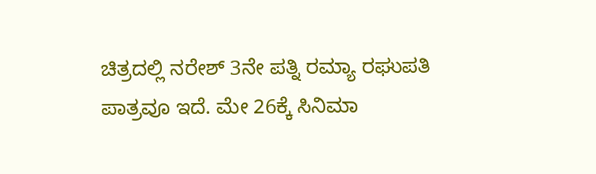ಚಿತ್ರದಲ್ಲಿ ನರೇಶ್ 3ನೇ ಪತ್ನಿ ರಮ್ಯಾ ರಘುಪತಿ ಪಾತ್ರವೂ ಇದೆ. ಮೇ 26ಕ್ಕೆ ಸಿನಿಮಾ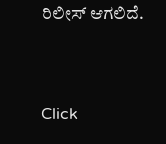ರಿಲೀಸ್ ಆಗಲಿದೆ.


Click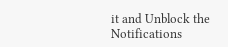it and Unblock the Notifications